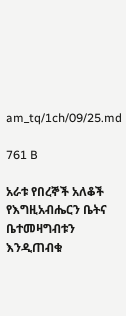am_tq/1ch/09/25.md

761 B

አራቱ የበረኞች አለቆች የእግዚአብሔርን ቤትና ቤተመዛግብቱን እንዲጠብቁ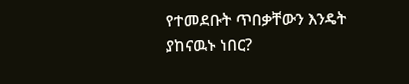የተመደቡት ጥበቃቸውን እንዴት ያከናዉኑ ነበር?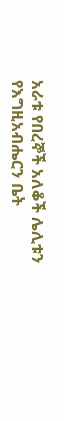አራቱ የበረኞች አለቆች ሌሊቱን የእግዚአብሔርን ቤት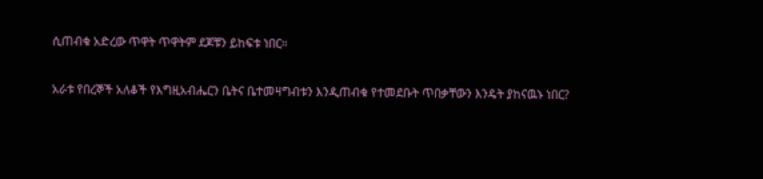ሲጠብቁ አድረው ጥዋት ጥዋትም ደጆቹን ይከፍቱ ነበር።

አራቱ የበረኞች አለቆች የእግዚአብሔርን ቤትና ቤተመዛግብቱን እንዲጠብቁ የተመደቡት ጥበቃቸውን እንዴት ያከናዉኑ ነበር?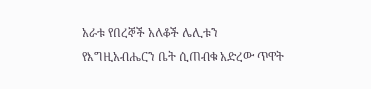አራቱ የበረኞች አለቆች ሌሊቱን የእግዚአብሔርን ቤት ሲጠብቁ አድረው ጥዋት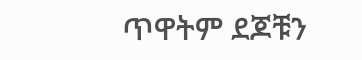ጥዋትም ደጆቹን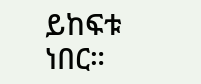ይከፍቱ ነበር።